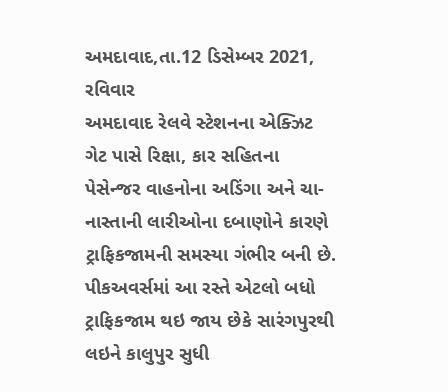અમદાવાદ,તા.12 ડિસેમ્બર 2021, રવિવાર
અમદાવાદ રેલવે સ્ટેશનના એક્ઝિટ ગેટ પાસે રિક્ષા, કાર સહિતના પેસેન્જર વાહનોના અડિંગા અને ચા-નાસ્તાની લારીઓના દબાણોને કારણે ટ્રાફિકજામની સમસ્યા ગંભીર બની છે. પીકઅવર્સમાં આ રસ્તે એટલો બધો ટ્રાફિકજામ થઇ જાય છેકે સારંગપુરથી લઇને કાલુપુર સુધી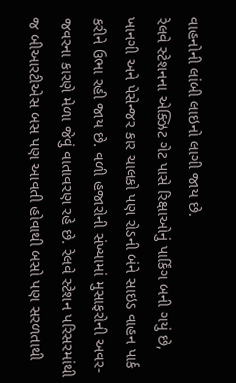વાહનોની લાંબી લાઇનો લાગી જાય છે.
રેલવે સ્ટેશનના એક્ઝિટ ગેટ પાસે રિક્ષાઓનું પાર્કિંગ બની ગયું છે, ખાનગી અને પેસેન્જર કાર ચાલકો પણ રોડની બંને સાઇડ વાહન પાર્ક કરીને ઉભા રહી જાય છે. વળી હજારોની સંખ્યામાં મુસાફરોની અવર-જવરના કારણે મેળા જેવું વાતાવરણ રહે છે. રેલવે સ્ટેશન પરિસરમાંથી જ બીઆરટીએસ બસ પણ આવતી હોવાથી બસો પણ સરળતાથી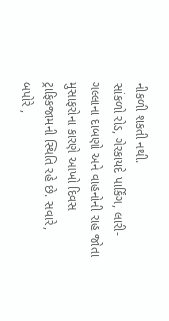નીકળી શકતી નથી.
સાંકળો રોડ, ગેરકાયદે પાર્કિંગ, લારી-ગલ્લાના દાબણો અને વાહનોની રાહ જોતા મુસાફરોના કારણે આખો દિવસ ટ્રાફિકજામની સ્થિતિ રહે છે. સવારે, બપોરે ,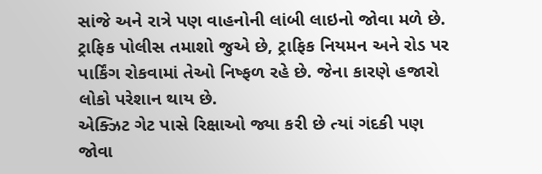સાંજે અને રાત્રે પણ વાહનોની લાંબી લાઇનો જોવા મળે છે. ટ્રાફિક પોલીસ તમાશો જુએ છે, ટ્રાફિક નિયમન અને રોડ પર પાર્કિંગ રોકવામાં તેઓ નિષ્ફળ રહે છે. જેના કારણે હજારો લોકો પરેશાન થાય છે.
એક્ઝિટ ગેટ પાસે રિક્ષાઓ જ્યા કરી છે ત્યાં ગંદકી પણ જોવા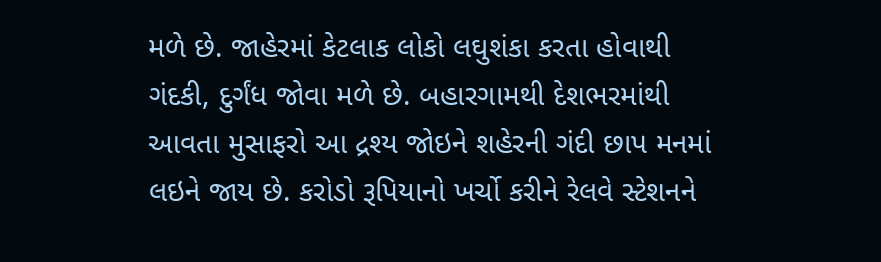મળે છે. જાહેરમાં કેટલાક લોકો લઘુશંકા કરતા હોવાથી ગંદકી, દુર્ગંધ જોવા મળે છે. બહારગામથી દેશભરમાંથી આવતા મુસાફરો આ દ્રશ્ય જોઇને શહેરની ગંદી છાપ મનમાં લઇને જાય છે. કરોડો રૂપિયાનો ખર્ચો કરીને રેલવે સ્ટેશનને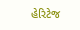હેરિટેજ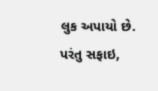લુક અપાયો છે. પરંતુ સફાઇ,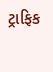ટ્રાફિક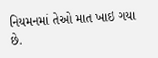નિયમનમાં તેઓ માત ખાઇ ગયા છે.